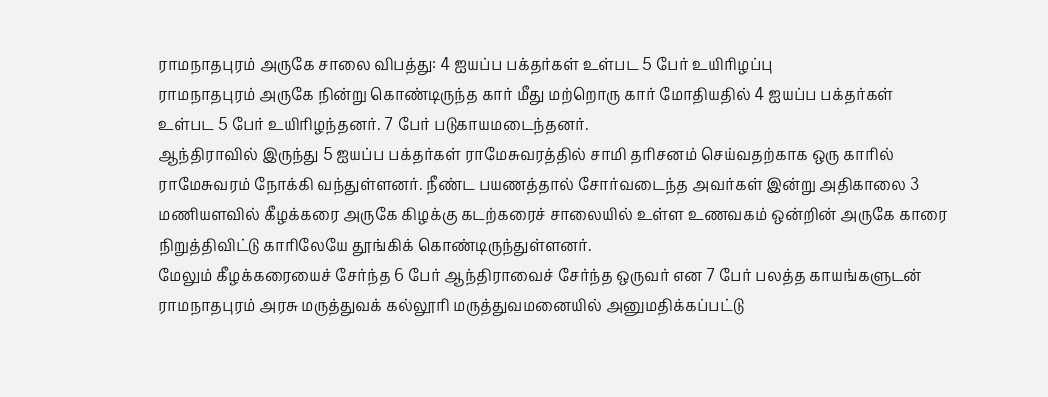ராமநாதபுரம் அருகே சாலை விபத்து: 4 ஐயப்ப பக்தர்கள் உள்பட 5 பேர் உயிரிழப்பு
ராமநாதபுரம் அருகே நின்று கொண்டிருந்த கார் மீது மற்றொரு கார் மோதியதில் 4 ஐயப்ப பக்தர்கள் உள்பட 5 பேர் உயிரிழந்தனர். 7 பேர் படுகாயமடைந்தனர்.
ஆந்திராவில் இருந்து 5 ஐயப்ப பக்தர்கள் ராமேசுவரத்தில் சாமி தரிசனம் செய்வதற்காக ஒரு காரில் ராமேசுவரம் நோக்கி வந்துள்ளனர். நீண்ட பயணத்தால் சோர்வடைந்த அவர்கள் இன்று அதிகாலை 3 மணியளவில் கீழக்கரை அருகே கிழக்கு கடற்கரைச் சாலையில் உள்ள உணவகம் ஒன்றின் அருகே காரை நிறுத்திவிட்டு காரிலேயே தூங்கிக் கொண்டிருந்துள்ளனர்.
மேலும் கீழக்கரையைச் சேர்ந்த 6 பேர் ஆந்திராவைச் சேர்ந்த ஒருவர் என 7 பேர் பலத்த காயங்களுடன் ராமநாதபுரம் அரசு மருத்துவக் கல்லூரி மருத்துவமனையில் அனுமதிக்கப்பட்டு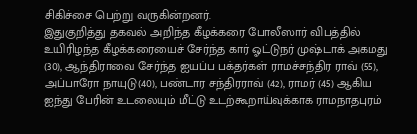சிகிச்சை பெற்று வருகின்றனர்.
இதுகுறித்து தகவல் அறிந்த கீழக்கரை போலீஸார் விபத்தில் உயிரிழந்த கீழக்கரையைச் சேர்ந்த கார் ஓட்டுநர் முஷ்டாக் அகமது (30), ஆந்திராவை சேர்ந்த ஐயப்ப பக்தர்கள் ராமச்சந்திர ராவ் (55), அப்பாரோ நாயுடு(40), பண்டார சந்திரராவ் (42), ராமர் (45) ஆகிய ஐந்து பேரின் உடலையும் மீட்டு உடற்கூறாய்வுக்காக ராமநாதபுரம்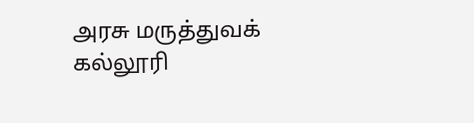அரசு மருத்துவக் கல்லூரி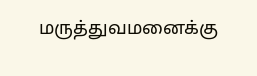மருத்துவமனைக்கு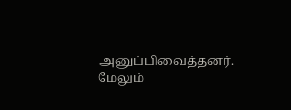அனுப்பிவைத்தனர். மேலும்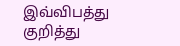இவ்விபத்து குறித்து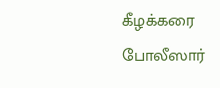கீழக்கரை போலீஸார்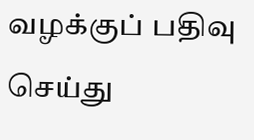வழக்குப் பதிவு செய்து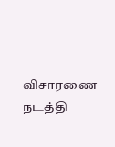விசாரணை நடத்தி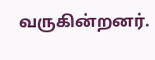வருகின்றனர்.